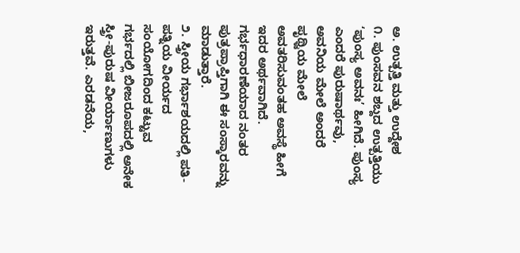ಅ. ಉತ್ಪತ್ತಿ ಮತ್ತು ಉದ್ದೇಶ
೧. ಪುಂಸವನ ಶಬ್ದದ ಉತ್ಪತ್ತಿಯು ‘ಪುಂಸ್ಯ ಅವನಃ’ ಹೀಗಿದೆ. ಪುಂಸ್ಯ ಎಂದರೆ ಪುರುಷಾರ್ಥವು, ಅವನಿಯ ಮೇಲೆ ಅಂದರೆ ಪೃಥ್ವಿಯ ಮೇಲೆ ಅವತರಿಸುವಂತಹ ಅವಸ್ಥೆ ಹೀಗೆ ಇದರ ಅರ್ಥವಾಗಿದೆ. ಗರ್ಭಧಾರಣೆಯಾದ ನಂತರ ಪುತ್ರಪ್ರಾಪ್ತಿಗಾಗಿ ಈ ಸಂಸ್ಕಾರವನ್ನು ಮಾಡುತ್ತಾರೆ.
೨. ಸ್ತ್ರೀಯ ಗರ್ಭಾಶಯದಲ್ಲಿ ಪತಿ-ಪತ್ನಿಯ ವೀರ್ಯದ ಸಂಯೋಗದಿಂದ ಕಟ್ಟುವ ಗರ್ಭದಲ್ಲಿ ಬೀಜರೂಪದಲ್ಲಿ ಅನೇಕ ಸ್ತ್ರೀ-ಪುರುಷ ವೀರ್ಯಾಣುಗಳು ಇರುತ್ತವೆ. ಎರಡನೆಯ,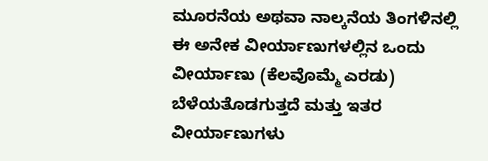ಮೂರನೆಯ ಅಥವಾ ನಾಲ್ಕನೆಯ ತಿಂಗಳಿನಲ್ಲಿ ಈ ಅನೇಕ ವೀರ್ಯಾಣುಗಳಲ್ಲಿನ ಒಂದು ವೀರ್ಯಾಣು (ಕೆಲವೊಮ್ಮೆ ಎರಡು) ಬೆಳೆಯತೊಡಗುತ್ತದೆ ಮತ್ತು ಇತರ ವೀರ್ಯಾಣುಗಳು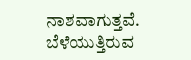ನಾಶವಾಗುತ್ತವೆ. ಬೆಳೆಯುತ್ತಿರುವ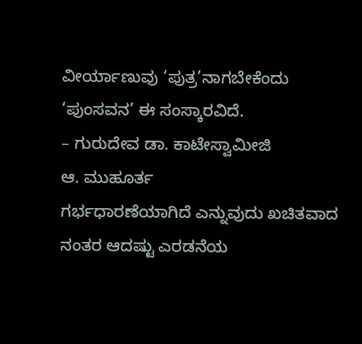ವೀರ್ಯಾಣುವು ‘ಪುತ್ರ’ನಾಗಬೇಕೆಂದು ‘ಪುಂಸವನ’ ಈ ಸಂಸ್ಕಾರವಿದೆ.
– ಗುರುದೇವ ಡಾ. ಕಾಟೇಸ್ವಾಮೀಜಿ
ಆ. ಮುಹೂರ್ತ
ಗರ್ಭಧಾರಣೆಯಾಗಿದೆ ಎನ್ನುವುದು ಖಚಿತವಾದ ನಂತರ ಆದಷ್ಟು ಎರಡನೆಯ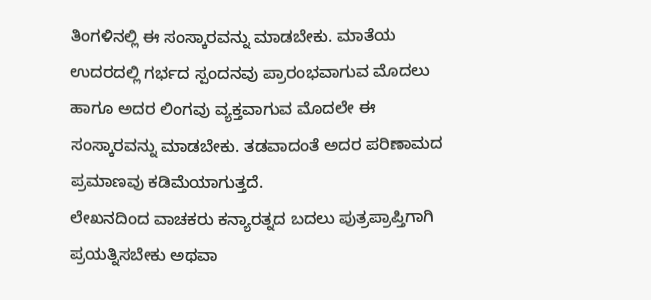ತಿಂಗಳಿನಲ್ಲಿ ಈ ಸಂಸ್ಕಾರವನ್ನು ಮಾಡಬೇಕು. ಮಾತೆಯ ಉದರದಲ್ಲಿ ಗರ್ಭದ ಸ್ಪಂದನವು ಪ್ರಾರಂಭವಾಗುವ ಮೊದಲು ಹಾಗೂ ಅದರ ಲಿಂಗವು ವ್ಯಕ್ತವಾಗುವ ಮೊದಲೇ ಈ ಸಂಸ್ಕಾರವನ್ನು ಮಾಡಬೇಕು. ತಡವಾದಂತೆ ಅದರ ಪರಿಣಾಮದ ಪ್ರಮಾಣವು ಕಡಿಮೆಯಾಗುತ್ತದೆ.
ಲೇಖನದಿಂದ ವಾಚಕರು ಕನ್ಯಾರತ್ನದ ಬದಲು ಪುತ್ರಪ್ರಾಪ್ತಿಗಾಗಿ ಪ್ರಯತ್ನಿಸಬೇಕು ಅಥವಾ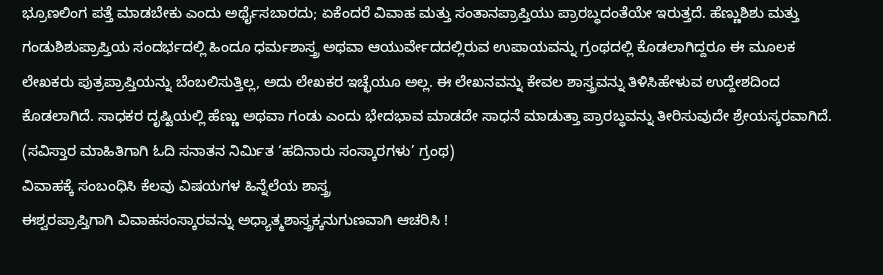ಭ್ರೂಣಲಿಂಗ ಪತ್ತೆ ಮಾಡಬೇಕು ಎಂದು ಅರ್ಥೈಸಬಾರದು; ಏಕೆಂದರೆ ವಿವಾಹ ಮತ್ತು ಸಂತಾನಪ್ರಾಪ್ತಿಯು ಪ್ರಾರಬ್ಧದಂತೆಯೇ ಇರುತ್ತದೆ. ಹೆಣ್ಣುಶಿಶು ಮತ್ತು ಗಂಡುಶಿಶುಪ್ರಾಪ್ತಿಯ ಸಂದರ್ಭದಲ್ಲಿ ಹಿಂದೂ ಧರ್ಮಶಾಸ್ತ್ರ ಅಥವಾ ಆಯುರ್ವೇದದಲ್ಲಿರುವ ಉಪಾಯವನ್ನು ಗ್ರಂಥದಲ್ಲಿ ಕೊಡಲಾಗಿದ್ದರೂ ಈ ಮೂಲಕ ಲೇಖಕರು ಪುತ್ರಪ್ರಾಪ್ತಿಯನ್ನು ಬೆಂಬಲಿಸುತ್ತಿಲ್ಲ, ಅದು ಲೇಖಕರ ಇಚ್ಛೆಯೂ ಅಲ್ಲ. ಈ ಲೇಖನವನ್ನು ಕೇವಲ ಶಾಸ್ತ್ರವನ್ನು ತಿಳಿಸಿಹೇಳುವ ಉದ್ದೇಶದಿಂದ ಕೊಡಲಾಗಿದೆ. ಸಾಧಕರ ದೃಷ್ಟಿಯಲ್ಲಿ ಹೆಣ್ಣು ಅಥವಾ ಗಂಡು ಎಂದು ಭೇದಭಾವ ಮಾಡದೇ ಸಾಧನೆ ಮಾಡುತ್ತಾ ಪ್ರಾರಬ್ಧವನ್ನು ತೀರಿಸುವುದೇ ಶ್ರೇಯಸ್ಕರವಾಗಿದೆ.
(ಸವಿಸ್ತಾರ ಮಾಹಿತಿಗಾಗಿ ಓದಿ ಸನಾತನ ನಿರ್ಮಿತ ‘ಹದಿನಾರು ಸಂಸ್ಕಾರಗಳು’ ಗ್ರಂಥ)
ವಿವಾಹಕ್ಕೆ ಸಂಬಂಧಿಸಿ ಕೆಲವು ವಿಷಯಗಳ ಹಿನ್ನೆಲೆಯ ಶಾಸ್ತ್ರ
ಈಶ್ವರಪ್ರಾಪ್ತಿಗಾಗಿ ವಿವಾಹಸಂಸ್ಕಾರವನ್ನು ಅಧ್ಯಾತ್ಮಶಾಸ್ತ್ರಕ್ಕನುಗುಣವಾಗಿ ಆಚರಿಸಿ !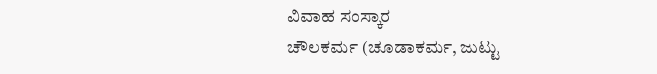ವಿವಾಹ ಸಂಸ್ಕಾರ
ಚೌಲಕರ್ಮ (ಚೂಡಾಕರ್ಮ, ಜುಟ್ಟು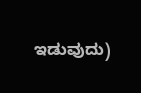ಇಡುವುದು)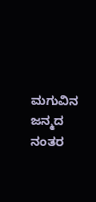ಮಗುವಿನ ಜನ್ಮದ ನಂತರ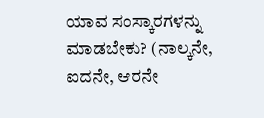ಯಾವ ಸಂಸ್ಕಾರಗಳನ್ನು ಮಾಡಬೇಕು? (ನಾಲ್ಕನೇ, ಐದನೇ, ಆರನೇ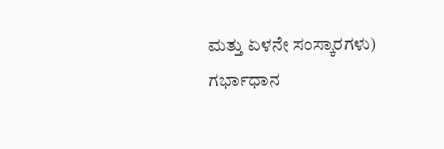ಮತ್ತು ಏಳನೇ ಸಂಸ್ಕಾರಗಳು)
ಗರ್ಭಾಧಾನ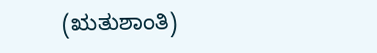(ಋತುಶಾಂತಿ)